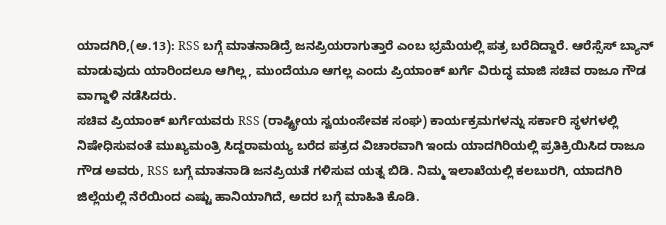ಯಾದಗಿರಿ,(ಅ.13): RSS ಬಗ್ಗೆ ಮಾತನಾಡಿದ್ರೆ ಜನಪ್ರಿಯರಾಗುತ್ತಾರೆ ಎಂಬ ಭ್ರಮೆಯಲ್ಲಿ ಪತ್ರ ಬರೆದಿದ್ದಾರೆ. ಆರೆಸ್ಸೆಸ್ ಬ್ಯಾನ್ ಮಾಡುವುದು ಯಾರಿಂದಲೂ ಆಗಿಲ್ಲ, ಮುಂದೆಯೂ ಆಗಲ್ಲ ಎಂದು ಪ್ರಿಯಾಂಕ್ ಖರ್ಗೆ ವಿರುದ್ಧ ಮಾಜಿ ಸಚಿವ ರಾಜೂ ಗೌಡ ವಾಗ್ದಾಳಿ ನಡೆಸಿದರು.
ಸಚಿವ ಪ್ರಿಯಾಂಕ್ ಖರ್ಗೆಯವರು RSS (ರಾಷ್ಟ್ರೀಯ ಸ್ವಯಂಸೇವಕ ಸಂಘ) ಕಾರ್ಯಕ್ರಮಗಳನ್ನು ಸರ್ಕಾರಿ ಸ್ಥಳಗಳಲ್ಲಿ ನಿಷೇಧಿಸುವಂತೆ ಮುಖ್ಯಮಂತ್ರಿ ಸಿದ್ದರಾಮಯ್ಯ ಬರೆದ ಪತ್ರದ ವಿಚಾರವಾಗಿ ಇಂದು ಯಾದಗಿರಿಯಲ್ಲಿ ಪ್ರತಿಕ್ರಿಯಿಸಿದ ರಾಜೂ ಗೌಡ ಅವರು, RSS ಬಗ್ಗೆ ಮಾತನಾಡಿ ಜನಪ್ರಿಯತೆ ಗಳಿಸುವ ಯತ್ನ ಬಿಡಿ. ನಿಮ್ಮ ಇಲಾಖೆಯಲ್ಲಿ ಕಲಬುರಗಿ, ಯಾದಗಿರಿ ಜಿಲ್ಲೆಯಲ್ಲಿ ನೆರೆಯಿಂದ ಎಷ್ಟು ಹಾನಿಯಾಗಿದೆ, ಅದರ ಬಗ್ಗೆ ಮಾಹಿತಿ ಕೊಡಿ.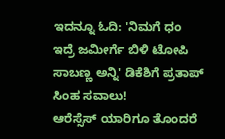ಇದನ್ನೂ ಓದಿ: 'ನಿಮಗೆ ಧಂ ಇದ್ರೆ ಜಮೀರ್ಗೆ ಬಿಳಿ ಟೋಪಿ ಸಾಬಣ್ಣ ಅನ್ನಿ' ಡಿಕೆಶಿಗೆ ಪ್ರತಾಪ್ ಸಿಂಹ ಸವಾಲು!
ಆರೆಸ್ಸೆಸ್ ಯಾರಿಗೂ ತೊಂದರೆ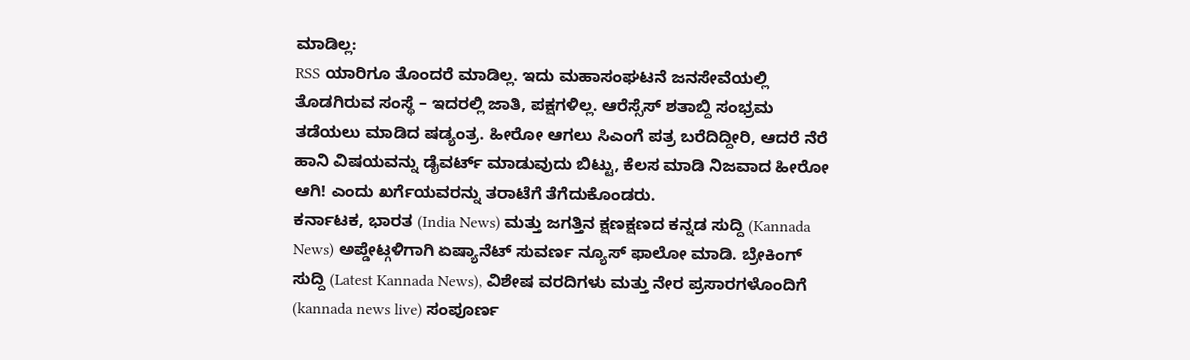ಮಾಡಿಲ್ಲ:
RSS ಯಾರಿಗೂ ತೊಂದರೆ ಮಾಡಿಲ್ಲ. ಇದು ಮಹಾಸಂಘಟನೆ ಜನಸೇವೆಯಲ್ಲಿ ತೊಡಗಿರುವ ಸಂಸ್ಥೆ – ಇದರಲ್ಲಿ ಜಾತಿ, ಪಕ್ಷಗಳಿಲ್ಲ. ಆರೆಸ್ಸೆಸ್ ಶತಾಬ್ದಿ ಸಂಭ್ರಮ ತಡೆಯಲು ಮಾಡಿದ ಷಡ್ಯಂತ್ರ. ಹೀರೋ ಆಗಲು ಸಿಎಂಗೆ ಪತ್ರ ಬರೆದಿದ್ದೀರಿ, ಆದರೆ ನೆರೆ ಹಾನಿ ವಿಷಯವನ್ನು ಡೈವರ್ಟ್ ಮಾಡುವುದು ಬಿಟ್ಟು, ಕೆಲಸ ಮಾಡಿ ನಿಜವಾದ ಹೀರೋ ಆಗಿ! ಎಂದು ಖರ್ಗೆಯವರನ್ನು ತರಾಟೆಗೆ ತೆಗೆದುಕೊಂಡರು.
ಕರ್ನಾಟಕ, ಭಾರತ (India News) ಮತ್ತು ಜಗತ್ತಿನ ಕ್ಷಣಕ್ಷಣದ ಕನ್ನಡ ಸುದ್ದಿ (Kannada News) ಅಪ್ಡೇಟ್ಗಳಿಗಾಗಿ ಏಷ್ಯಾನೆಟ್ ಸುವರ್ಣ ನ್ಯೂಸ್ ಫಾಲೋ ಮಾಡಿ. ಬ್ರೇಕಿಂಗ್ ಸುದ್ದಿ (Latest Kannada News), ವಿಶೇಷ ವರದಿಗಳು ಮತ್ತು ನೇರ ಪ್ರಸಾರಗಳೊಂದಿಗೆ (kannada news live) ಸಂಪೂರ್ಣ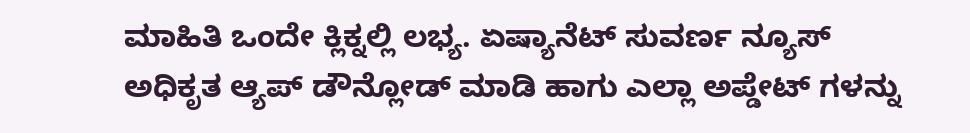ಮಾಹಿತಿ ಒಂದೇ ಕ್ಲಿಕ್ನಲ್ಲಿ ಲಭ್ಯ. ಏಷ್ಯಾನೆಟ್ ಸುವರ್ಣ ನ್ಯೂಸ್ ಅಧಿಕೃತ ಆ್ಯಪ್ ಡೌನ್ಲೋಡ್ ಮಾಡಿ ಹಾಗು ಎಲ್ಲಾ ಅಪ್ಡೇಟ್ ಗಳನ್ನು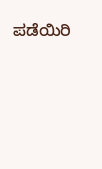ಪಡೆಯಿರಿ